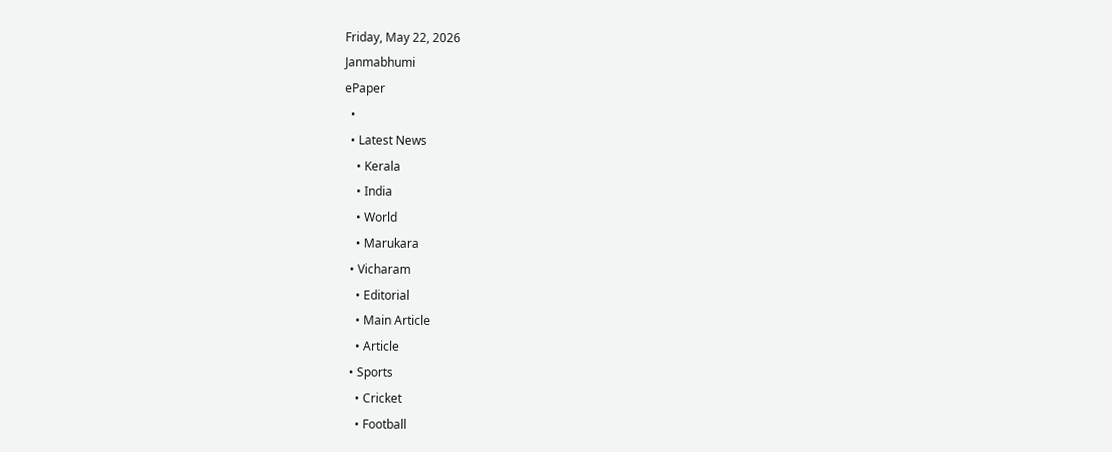Friday, May 22, 2026
Janmabhumi
ePaper
  •
  • Latest News
    • Kerala
    • India
    • World
    • Marukara
  • Vicharam
    • Editorial
    • Main Article
    • Article
  • Sports
    • Cricket
    • Football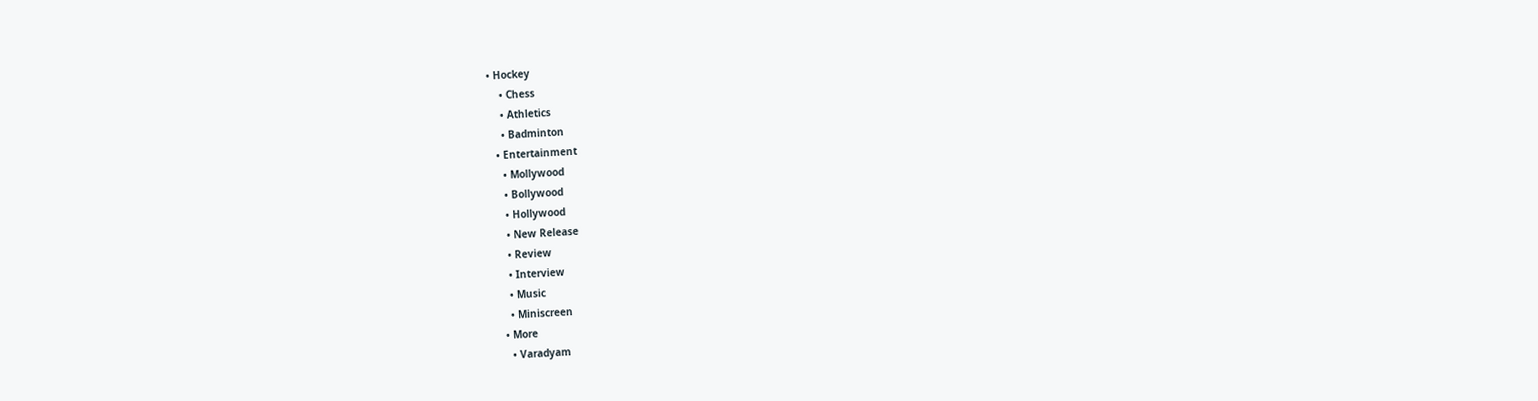• Hockey
    • Chess
    • Athletics
    • Badminton
  • Entertainment
    • Mollywood
    • Bollywood
    • Hollywood
    • New Release
    • Review
    • Interview
    • Music
    • Miniscreen
  • More
    • Varadyam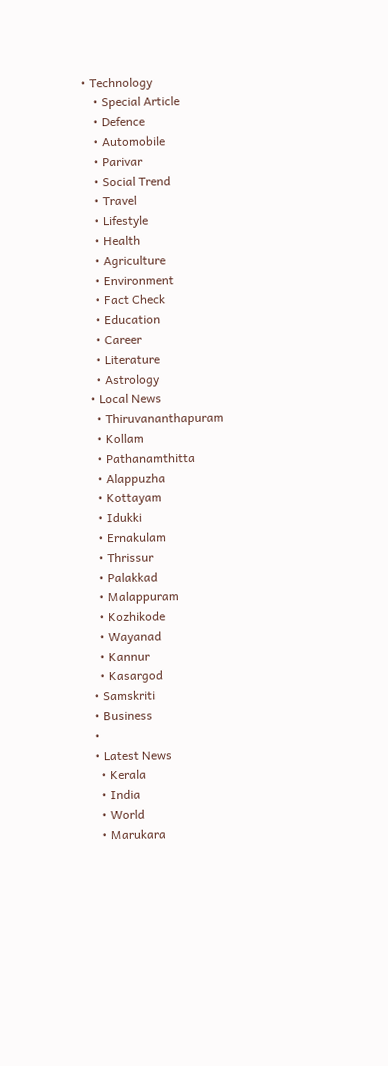• Technology
    • Special Article
    • Defence
    • Automobile
    • Parivar
    • Social Trend
    • Travel
    • Lifestyle
    • Health
    • Agriculture
    • Environment
    • Fact Check
    • Education
    • Career
    • Literature
    • Astrology
  • Local News
    • Thiruvananthapuram
    • Kollam
    • Pathanamthitta
    • Alappuzha
    • Kottayam
    • Idukki
    • Ernakulam
    • Thrissur
    • Palakkad
    • Malappuram
    • Kozhikode
    • Wayanad
    • Kannur
    • Kasargod
  • Samskriti
  • Business
  •
  • Latest News
    • Kerala
    • India
    • World
    • Marukara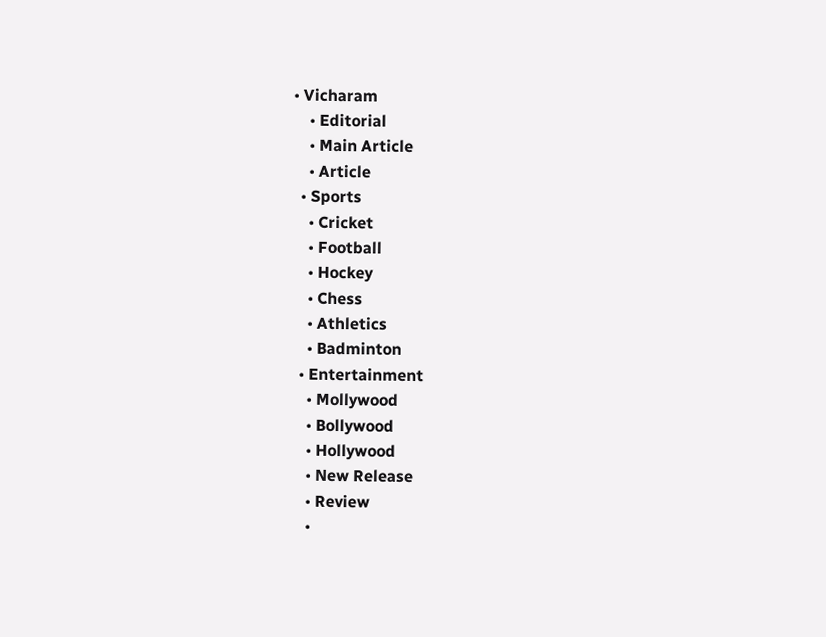• Vicharam
    • Editorial
    • Main Article
    • Article
  • Sports
    • Cricket
    • Football
    • Hockey
    • Chess
    • Athletics
    • Badminton
  • Entertainment
    • Mollywood
    • Bollywood
    • Hollywood
    • New Release
    • Review
    •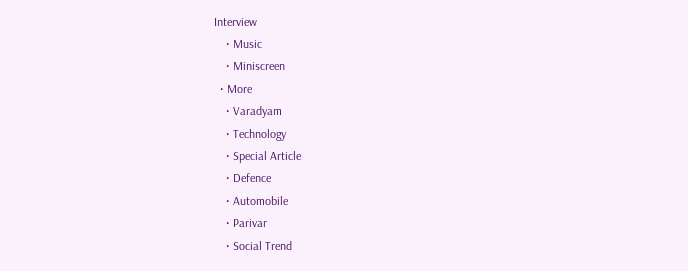Interview
    • Music
    • Miniscreen
  • More
    • Varadyam
    • Technology
    • Special Article
    • Defence
    • Automobile
    • Parivar
    • Social Trend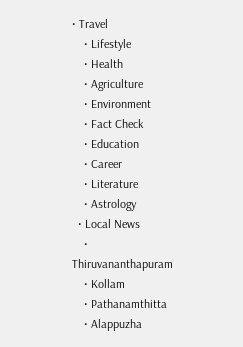• Travel
    • Lifestyle
    • Health
    • Agriculture
    • Environment
    • Fact Check
    • Education
    • Career
    • Literature
    • Astrology
  • Local News
    • Thiruvananthapuram
    • Kollam
    • Pathanamthitta
    • Alappuzha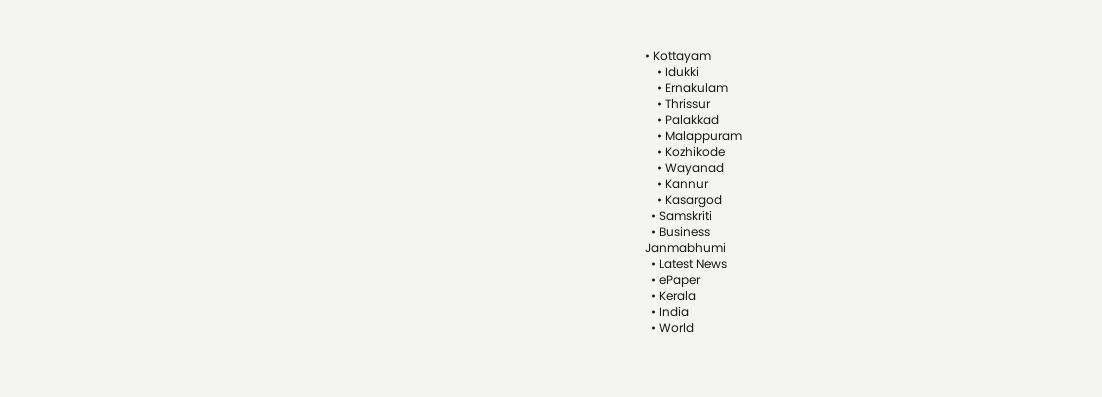• Kottayam
    • Idukki
    • Ernakulam
    • Thrissur
    • Palakkad
    • Malappuram
    • Kozhikode
    • Wayanad
    • Kannur
    • Kasargod
  • Samskriti
  • Business
Janmabhumi
  • Latest News
  • ePaper
  • Kerala
  • India
  • World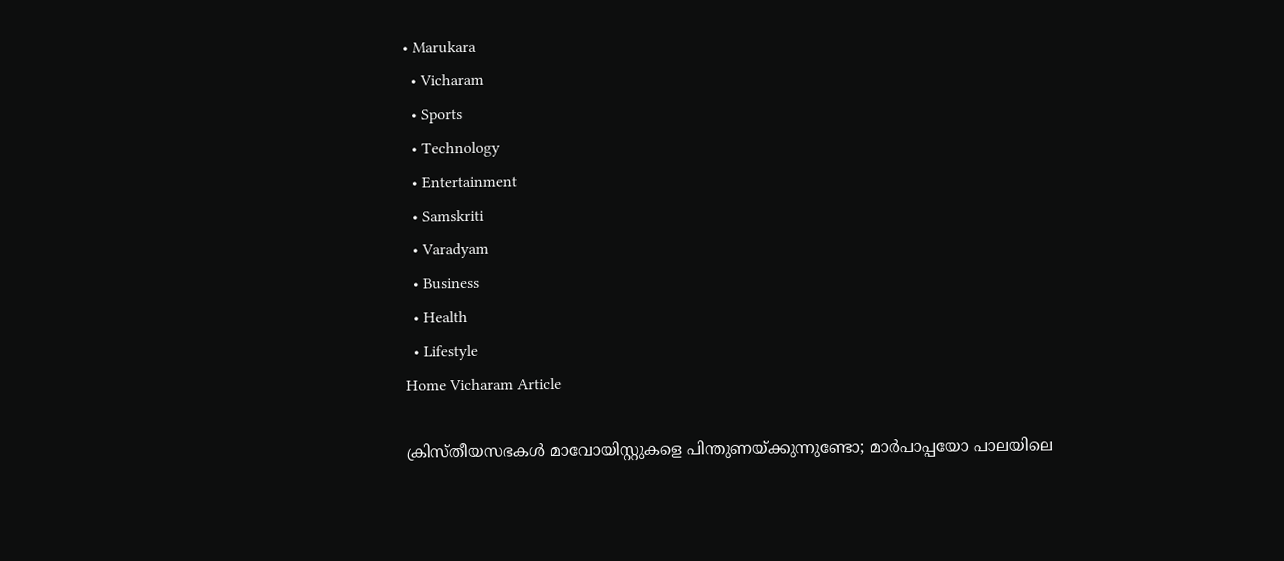• Marukara
  • Vicharam
  • Sports
  • Technology
  • Entertainment
  • Samskriti
  • Varadyam
  • Business
  • Health
  • Lifestyle
Home Vicharam Article

ക്രിസ്തീയസഭകള്‍ മാവോയിസ്റ്റുകളെ പിന്തുണയ്‌ക്കുന്നുണ്ടോ; മാര്‍പാപ്പയോ പാലയിലെ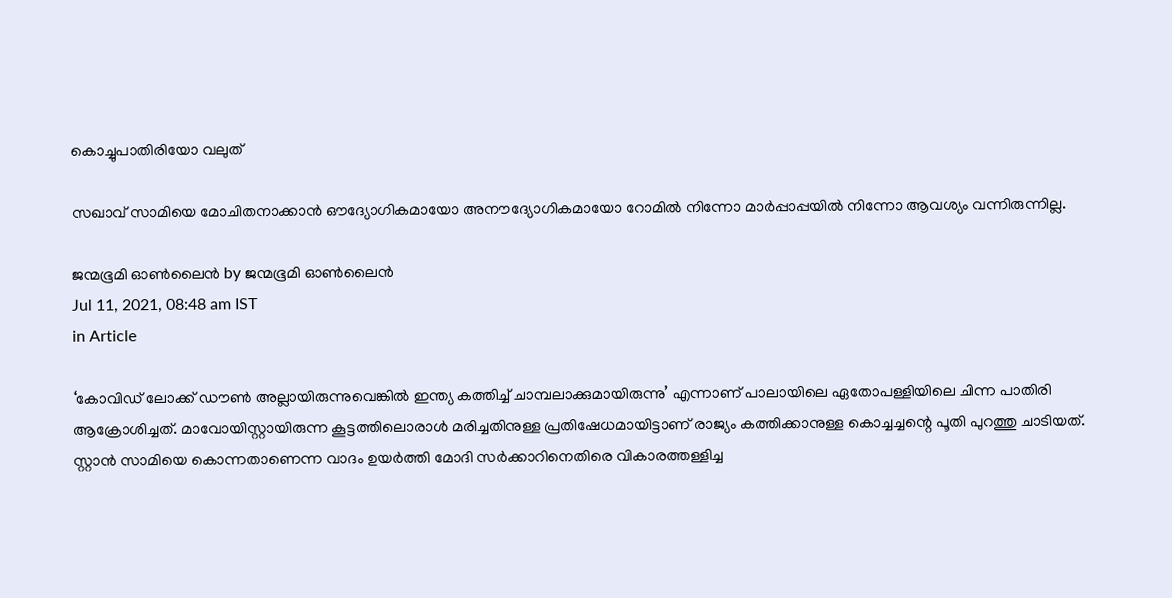കൊച്ചുപാതിരിയോ വലുത്

സഖാവ് സാമിയെ മോചിതനാക്കാന്‍ ഔദ്യോഗികമായോ അനൗദ്യോഗികമായോ റോമില്‍ നിന്നോ മാര്‍പ്പാപ്പയില്‍ നിന്നോ ആവശ്യം വന്നിരുന്നില്ല.

ജന്മഭൂമി ഓണ്‍ലൈന്‍ by ജന്മഭൂമി ഓണ്‍ലൈന്‍
Jul 11, 2021, 08:48 am IST
in Article

‘കോവിഡ് ലോക്ക് ഡൗണ്‍ അല്ലായിരുന്നുവെങ്കില്‍ ഇന്ത്യ കത്തിച്ച് ചാമ്പലാക്കുമായിരുന്നു’ എന്നാണ് പാലായിലെ ഏതോപള്ളിയിലെ ചിന്ന പാതിരി ആക്രോശിച്ചത്. മാവോയിസ്റ്റായിരുന്ന കൂട്ടത്തിലൊരാള്‍ മരിച്ചതിനുള്ള പ്രതിഷേധമായിട്ടാണ് രാജ്യം കത്തിക്കാനുള്ള കൊച്ചച്ചന്റെ പൂതി പുറത്തു ചാടിയത്. സ്റ്റാന്‍ സാമിയെ കൊന്നതാണെന്ന വാദം ഉയര്‍ത്തി മോദി സര്‍ക്കാറിനെതിരെ വികാരത്തള്ളിച്ച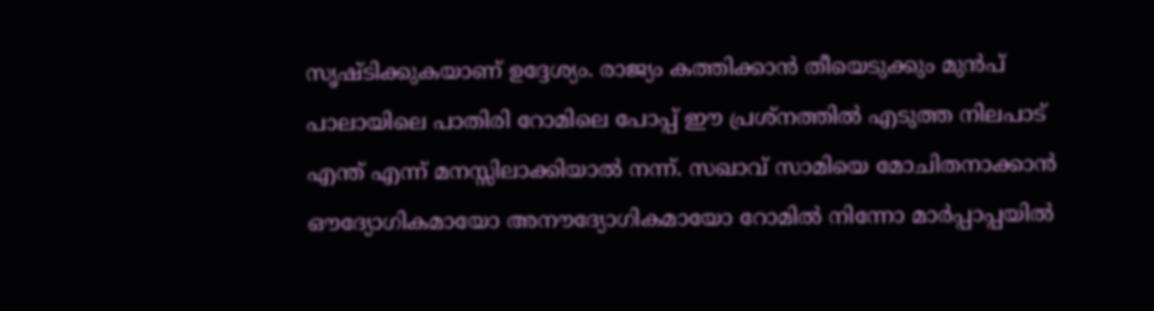സൃഷ്ടിക്കുകയാണ് ഉദ്ദേശ്യം. രാജ്യം കത്തിക്കാന്‍ തീയെടുക്കും മുന്‍പ് പാലായിലെ പാതിരി റോമിലെ പോപ്പ് ഈ പ്രശ്‌നത്തില്‍ എടുത്ത നിലപാട് എന്ത് എന്ന് മനസ്സിലാക്കിയാല്‍ നന്ന്. സഖാവ് സാമിയെ മോചിതനാക്കാന്‍ ഔദ്യോഗികമായോ അനൗദ്യോഗികമായോ റോമില്‍ നിന്നോ മാര്‍പ്പാപ്പയില്‍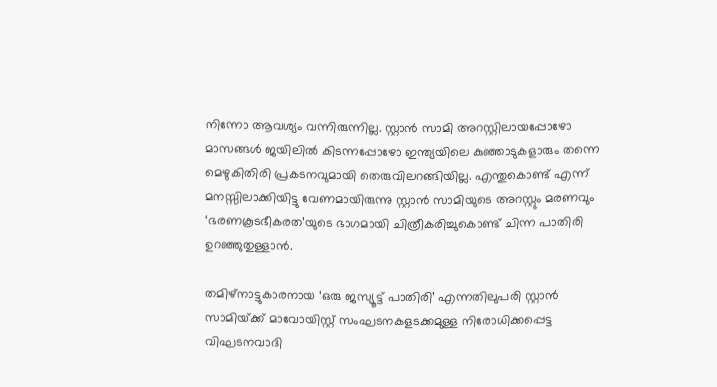നിന്നോ ആവശ്യം വന്നിരുന്നില്ല. സ്റ്റാന്‍ സാമി അറസ്റ്റിലായപ്പോഴോ മാസങ്ങള്‍ ജയിലില്‍ കിടന്നപ്പോഴോ ഇന്ത്യയിലെ കുഞ്ഞാടുകളാരും തന്നെ മെഴുകിതിരി പ്രകടനവുമായി തെരുവിലറങ്ങിയില്ല. എന്തുകൊണ്ട് എന്ന് മനസ്സിലാക്കിയിട്ടു വേണമായിരുന്നു സ്റ്റാന്‍ സാമിയുടെ അറസ്റ്റും മരണവും ‘ഭരണകൂടഭീകരത’യുടെ ഭാഗമായി ചിത്രീകരിച്ചുകൊണ്ട് ചിന്ന പാതിരി ഉറഞ്ഞുതുള്ളാന്‍.

തമിഴ്‌നാട്ടുകാരനായ ‘ഒരു ജസ്യൂട്ട് പാതിരി’ എന്നതിലുപരി സ്റ്റാന്‍ സാമിയ്‌ക്ക് മാവോയിസ്റ്റ് സംഘടനകളടക്കമുള്ള നിരോധിക്കപ്പെട്ട വിഘടനവാദി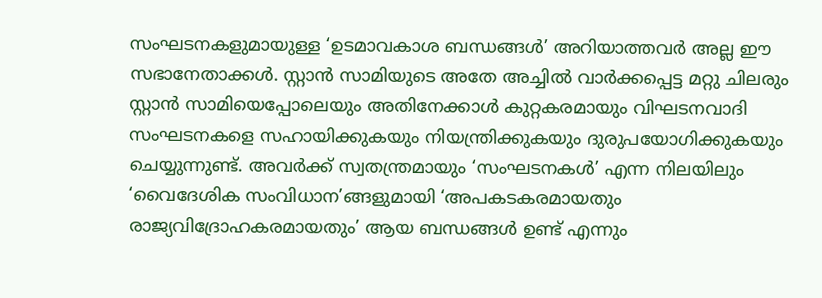സംഘടനകളുമായുള്ള ‘ഉടമാവകാശ ബന്ധങ്ങള്‍’ അറിയാത്തവര്‍ അല്ല ഈ സഭാനേതാക്കള്‍. സ്റ്റാന്‍ സാമിയുടെ അതേ അച്ചില്‍ വാര്‍ക്കപ്പെട്ട മറ്റു ചിലരും സ്റ്റാന്‍ സാമിയെപ്പോലെയും അതിനേക്കാള്‍ കുറ്റകരമായും വിഘടനവാദി സംഘടനകളെ സഹായിക്കുകയും നിയന്ത്രിക്കുകയും ദുരുപയോഗിക്കുകയും ചെയ്യുന്നുണ്ട്. അവര്‍ക്ക് സ്വതന്ത്രമായും ‘സംഘടനകള്‍’ എന്ന നിലയിലും ‘വൈദേശിക സംവിധാന’ങ്ങളുമായി ‘അപകടകരമായതും രാജ്യവിദ്രോഹകരമായതും’ ആയ ബന്ധങ്ങള്‍ ഉണ്ട് എന്നും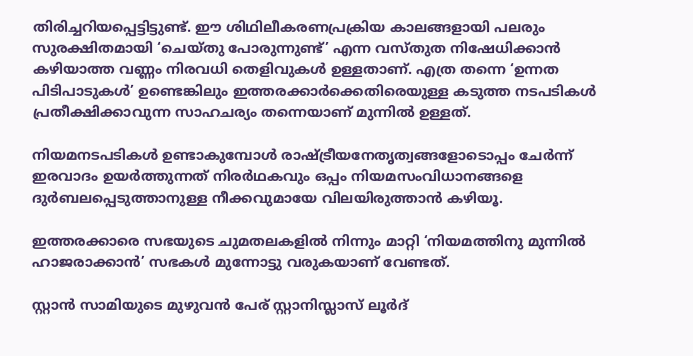തിരിച്ചറിയപ്പെട്ടിട്ടുണ്ട്. ഈ ശിഥിലീകരണപ്രക്രിയ കാലങ്ങളായി പലരും സുരക്ഷിതമായി ‘ചെയ്തു പോരുന്നുണ്ട്’ എന്ന വസ്തുത നിഷേധിക്കാന്‍ കഴിയാത്ത വണ്ണം നിരവധി തെളിവുകള്‍ ഉള്ളതാണ്. എത്ര തന്നെ ‘ഉന്നത പിടിപാടുകള്‍’ ഉണ്ടെങ്കിലും ഇത്തരക്കാര്‍ക്കെതിരെയുള്ള കടുത്ത നടപടികള്‍ പ്രതീക്ഷിക്കാവുന്ന സാഹചര്യം തന്നെയാണ് മുന്നില്‍ ഉള്ളത്.

നിയമനടപടികള്‍ ഉണ്ടാകുമ്പോള്‍ രാഷ്‌ട്രീയനേതൃത്വങ്ങളോടൊപ്പം ചേര്‍ന്ന് ഇരവാദം ഉയര്‍ത്തുന്നത് നിരര്‍ഥകവും ഒപ്പം നിയമസംവിധാനങ്ങളെ ദുര്‍ബലപ്പെടുത്താനുള്ള നീക്കവുമായേ വിലയിരുത്താന്‍ കഴിയൂ.

ഇത്തരക്കാരെ സഭയുടെ ചുമതലകളില്‍ നിന്നും മാറ്റി ‘നിയമത്തിനു മുന്നില്‍ ഹാജരാക്കാന്‍’ സഭകള്‍ മുന്നോട്ടു വരുകയാണ് വേണ്ടത്.

സ്റ്റാന്‍ സാമിയുടെ മുഴുവന്‍ പേര് സ്റ്റാനിസ്ലാസ് ലൂര്‍ദ്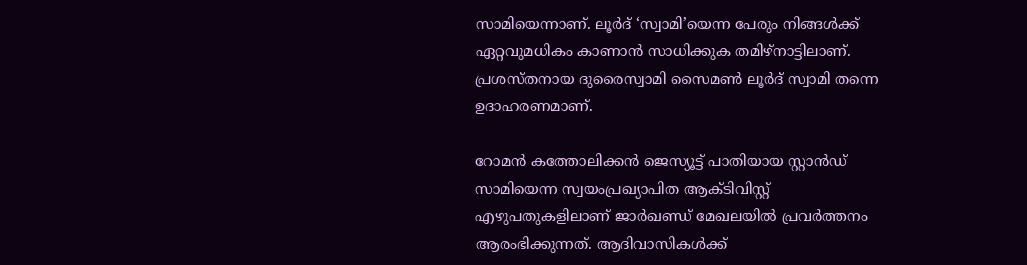സാമിയെന്നാണ്. ലൂര്‍ദ് ‘സ്വാമി’യെന്ന പേരും നിങ്ങള്‍ക്ക് ഏറ്റവുമധികം കാണാന്‍ സാധിക്കുക തമിഴ്‌നാട്ടിലാണ്. പ്രശസ്തനായ ദുരൈസ്വാമി സൈമണ്‍ ലൂര്‍ദ് സ്വാമി തന്നെ ഉദാഹരണമാണ്.

റോമന്‍ കത്തോലിക്കന്‍ ജെസ്യൂട്ട് പാതിയായ സ്റ്റാന്‍ഡ് സാമിയെന്ന സ്വയംപ്രഖ്യാപിത ആക്ടിവിസ്റ്റ് എഴുപതുകളിലാണ് ജാര്‍ഖണ്ഡ് മേഖലയില്‍ പ്രവര്‍ത്തനം ആരംഭിക്കുന്നത്. ആദിവാസികള്‍ക്ക്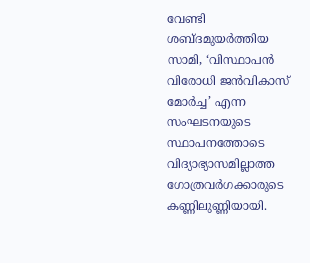വേണ്ടി ശബ്ദമുയര്‍ത്തിയ സാമി, ‘വിസ്ഥാപന്‍ വിരോധി ജന്‍വികാസ് മോര്‍ച്ച’ എന്ന സംഘടനയുടെ സ്ഥാപനത്തോടെ വിദ്യാഭ്യാസമില്ലാത്ത ഗോത്രവര്‍ഗക്കാരുടെ കണ്ണിലുണ്ണിയായി.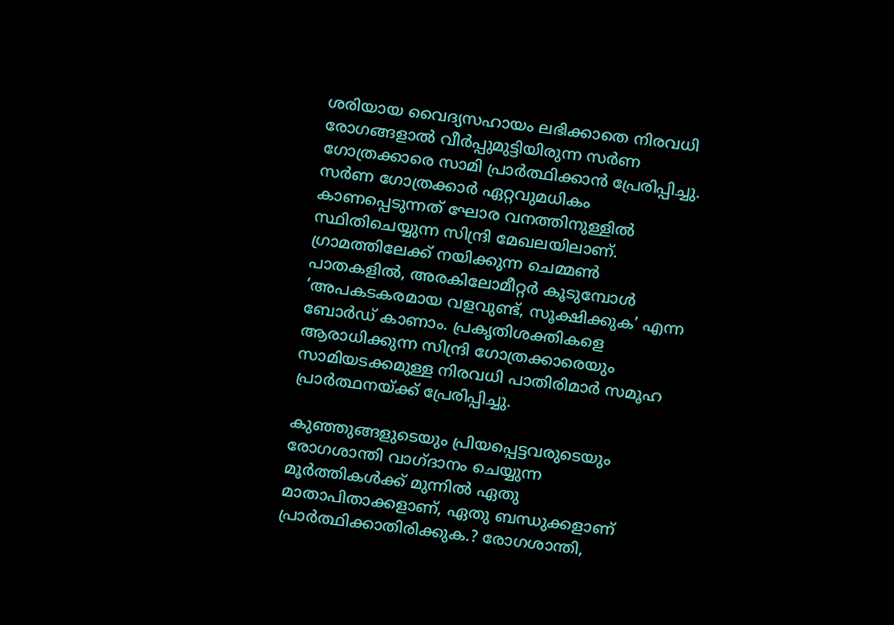ശരിയായ വൈദ്യസഹായം ലഭിക്കാതെ നിരവധി രോഗങ്ങളാല്‍ വീര്‍പ്പുമുട്ടിയിരുന്ന സര്‍ണ ഗോത്രക്കാരെ സാമി പ്രാര്‍ത്ഥിക്കാന്‍ പ്രേരിപ്പിച്ചു. സര്‍ണ ഗോത്രക്കാര്‍ ഏറ്റവുമധികം കാണപ്പെടുന്നത് ഘോര വനത്തിനുള്ളില്‍ സ്ഥിതിചെയ്യുന്ന സിന്ദ്രി മേഖലയിലാണ്. ഗ്രാമത്തിലേക്ക് നയിക്കുന്ന ചെമ്മണ്‍ പാതകളില്‍, അരകിലോമീറ്റര്‍ കൂടുമ്പോള്‍ ‘അപകടകരമായ വളവുണ്ട്, സൂക്ഷിക്കുക’ എന്ന ബോര്‍ഡ് കാണാം. പ്രകൃതിശക്തികളെ ആരാധിക്കുന്ന സിന്ദ്രി ഗോത്രക്കാരെയും സാമിയടക്കമുള്ള നിരവധി പാതിരിമാര്‍ സമൂഹ പ്രാര്‍ത്ഥനയ്‌ക്ക് പ്രേരിപ്പിച്ചു.

കുഞ്ഞുങ്ങളുടെയും പ്രിയപ്പെട്ടവരുടെയും രോഗശാന്തി വാഗ്ദാനം ചെയ്യുന്ന മൂര്‍ത്തികള്‍ക്ക് മുന്നില്‍ ഏതു മാതാപിതാക്കളാണ്, ഏതു ബന്ധുക്കളാണ് പ്രാര്‍ത്ഥിക്കാതിരിക്കുക.? രോഗശാന്തി,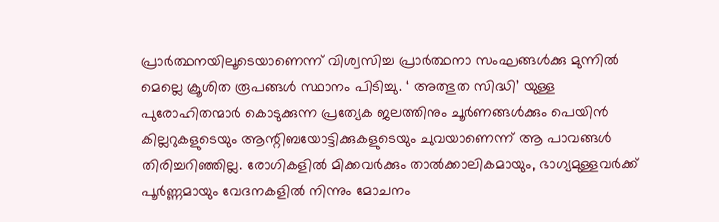പ്രാര്‍ത്ഥനയിലൂടെയാണെന്ന് വിശ്വസിച്ച പ്രാര്‍ത്ഥനാ സംഘങ്ങള്‍ക്കു മുന്നില്‍ മെല്ലെ ക്രൂശിത രൂപങ്ങള്‍ സ്ഥാനം പിടിച്ചു. ‘ അത്ഭുത സിദ്ധി’ യുള്ള പുരോഹിതന്മാര്‍ കൊടുക്കുന്ന പ്രത്യേക ജലത്തിനും ചൂര്‍ണങ്ങള്‍ക്കും പെയിന്‍ കില്ലറുകളുടെയും ആന്റിബയോട്ടിക്കുകളുടെയും ചുവയാണെന്ന് ആ പാവങ്ങള്‍ തിരിച്ചറിഞ്ഞില്ല. രോഗികളില്‍ മിക്കവര്‍ക്കും താല്‍ക്കാലികമായും, ഭാഗ്യമുള്ളവര്‍ക്ക് പൂര്‍ണ്ണമായും വേദനകളില്‍ നിന്നും മോചനം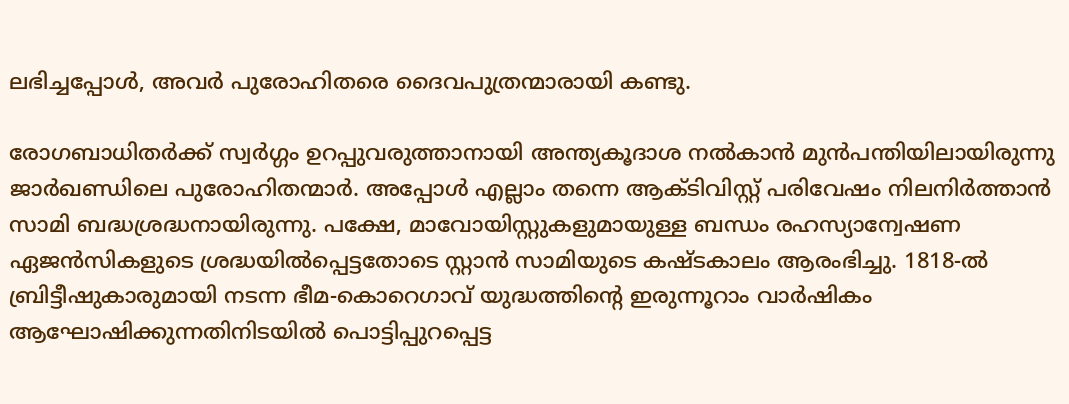ലഭിച്ചപ്പോള്‍, അവര്‍ പുരോഹിതരെ ദൈവപുത്രന്മാരായി കണ്ടു.

രോഗബാധിതര്‍ക്ക് സ്വര്‍ഗ്ഗം ഉറപ്പുവരുത്താനായി അന്ത്യകൂദാശ നല്‍കാന്‍ മുന്‍പന്തിയിലായിരുന്നു ജാര്‍ഖണ്ഡിലെ പുരോഹിതന്മാര്‍. അപ്പോള്‍ എല്ലാം തന്നെ ആക്ടിവിസ്റ്റ് പരിവേഷം നിലനിര്‍ത്താന്‍ സാമി ബദ്ധശ്രദ്ധനായിരുന്നു. പക്ഷേ, മാവോയിസ്റ്റുകളുമായുള്ള ബന്ധം രഹസ്യാന്വേഷണ ഏജന്‍സികളുടെ ശ്രദ്ധയില്‍പ്പെട്ടതോടെ സ്റ്റാന്‍ സാമിയുടെ കഷ്ടകാലം ആരംഭിച്ചു. 1818-ല്‍ ബ്രിട്ടീഷുകാരുമായി നടന്ന ഭീമ-കൊറെഗാവ് യുദ്ധത്തിന്റെ ഇരുന്നൂറാം വാര്‍ഷികം ആഘോഷിക്കുന്നതിനിടയില്‍ പൊട്ടിപ്പുറപ്പെട്ട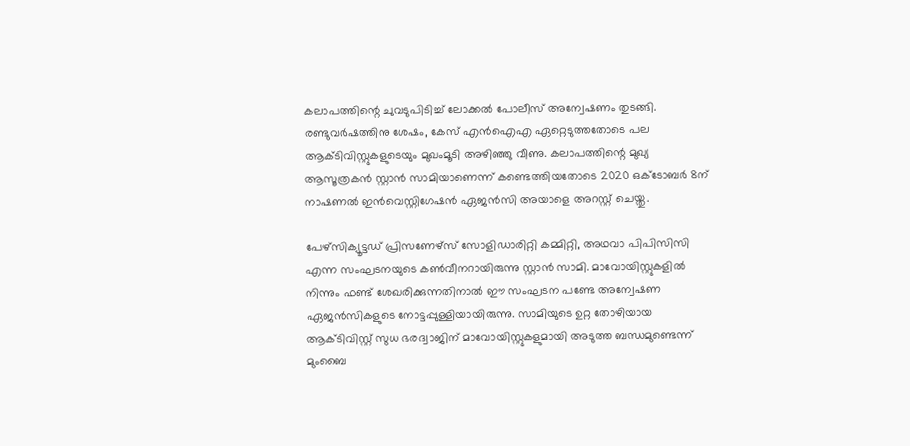കലാപത്തിന്റെ ചുവടുപിടിച്ച് ലോക്കല്‍ പോലീസ് അന്വേഷണം തുടങ്ങി. രണ്ടുവര്‍ഷത്തിനു ശേഷം, കേസ് എന്‍ഐഎ ഏറ്റെടുത്തതോടെ പല ആക്ടിവിസ്റ്റുകളുടെയും മുഖംമൂടി അഴിഞ്ഞു വീണു. കലാപത്തിന്റെ മുഖ്യ ആസൂത്രകന്‍ സ്റ്റാന്‍ സാമിയാണെന്ന് കണ്ടെത്തിയതോടെ 2020 ഒക്ടോബര്‍ 8ന് നാഷണല്‍ ഇന്‍വെസ്റ്റിഗേഷന്‍ ഏജന്‍സി അയാളെ അറസ്റ്റ് ചെയ്തു.

പേഴ്‌സിക്യൂട്ടഡ് പ്രിസണേഴ്‌സ് സോളിഡാരിറ്റി കമ്മിറ്റി, അഥവാ പിപിസിസി എന്ന സംഘടനയുടെ കണ്‍വീനറായിരുന്നു സ്റ്റാന്‍ സാമി. മാവോയിസ്റ്റുകളില്‍ നിന്നും ഫണ്ട് ശേഖരിക്കുന്നതിനാല്‍ ഈ സംഘടന പണ്ടേ അന്വേഷണ ഏജന്‍സികളുടെ നോട്ടപ്പുള്ളിയായിരുന്നു. സാമിയുടെ ഉറ്റ തോഴിയായ ആക്ടിവിസ്റ്റ് സുധ ഭരദ്വാജിന് മാവോയിസ്റ്റുകളുമായി അടുത്ത ബന്ധമുണ്ടെന്ന് മുംബൈ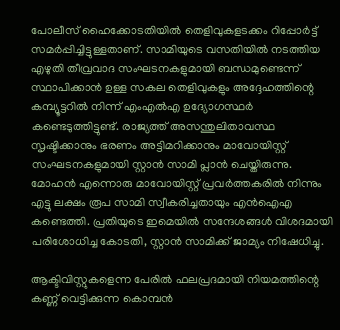പോലീസ് ഹൈക്കോടതിയില്‍ തെളിവുകളടക്കം റിപ്പോര്‍ട്ട് സമര്‍പ്പിച്ചിട്ടുള്ളതാണ്. സാമിയുടെ വസതിയില്‍ നടത്തിയ എഴുതി തീവ്രവാദ സംഘടനകളുമായി ബന്ധമുണ്ടെന്ന് സ്ഥാപിക്കാന്‍ ഉള്ള സകല തെളിവുകളും അദ്ദേഹത്തിന്റെ കമ്പ്യൂട്ടറില്‍ നിന്ന് എംഎല്‍എ ഉദ്യോഗസ്ഥര്‍ കണ്ടെടുത്തിട്ടുണ്ട്. രാജ്യത്ത് അസന്തുലിതാവസ്ഥ സൃഷ്ടിക്കാനും ഭരണം അട്ടിമറിക്കാനും മാവോയിസ്റ്റ് സംഘടനകളുമായി സ്റ്റാന്‍ സാമി പ്ലാന്‍ ചെയ്തിരുന്നു. മോഹന്‍ എന്നൊരു മാവോയിസ്റ്റ് പ്രവര്‍ത്തകരില്‍ നിന്നും എട്ടു ലക്ഷം രൂപ സാമി സ്വീകരിച്ചതായും എന്‍ഐഎ കണ്ടെത്തി. പ്രതിയുടെ ഇമെയില്‍ സന്ദേശങ്ങള്‍ വിശദമായി പരിശോധിച്ച കോടതി, സ്റ്റാന്‍ സാമിക്ക് ജാമ്യം നിഷേധിച്ചു.

ആക്ടിവിസ്റ്റുകളെന്ന പേരില്‍ ഫലപ്രദമായി നിയമത്തിന്റെ കണ്ണ് വെട്ടിക്കുന്ന കൊമ്പന്‍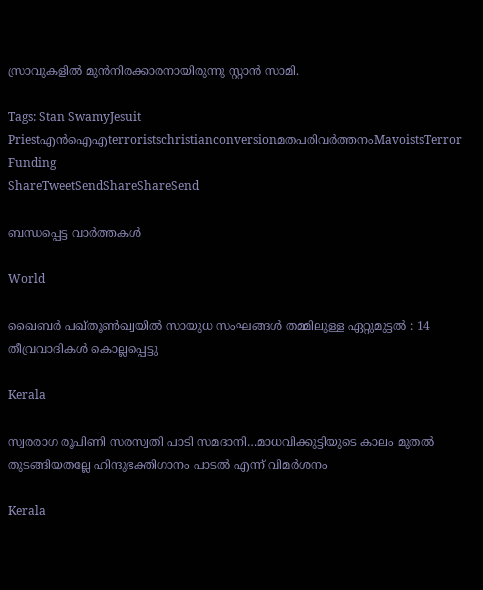സ്രാവുകളില്‍ മുന്‍നിരക്കാരനായിരുന്നു സ്റ്റാന്‍ സാമി.

Tags: Stan SwamyJesuit Priestഎൻ‌ഐ‌എterroristschristianconversionമതപരിവര്‍ത്തനംMavoistsTerror Funding
ShareTweetSendShareShareSend

ബന്ധപ്പെട്ട വാര്‍ത്തകള്‍

World

ഖൈബർ പഖ്തൂൺഖ്വയിൽ സായുധ സംഘങ്ങൾ തമ്മിലുള്ള ഏറ്റുമുട്ടൽ : 14 തീവ്രവാദികൾ കൊല്ലപ്പെട്ടു

Kerala

സ്വരരാഗ രൂപിണി സരസ്വതി പാടി സമദാനി…മാധവിക്കുട്ടിയുടെ കാലം മുതല്‍ തുടങ്ങിയതല്ലേ ഹിന്ദുഭക്തിഗാനം പാടല്‍ എന്ന് വിമര്‍ശനം

Kerala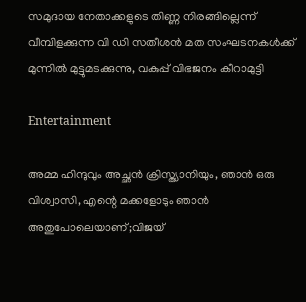സമുദായ നേതാക്കളുടെ തിണ്ണ നിരങ്ങില്ലെന്ന് വീമ്പിളക്കുന്ന വി ഡി സതീശന്‍ മത സംഘടനകള്‍ക്ക് മുന്നില്‍ മുട്ടുമടക്കുന്നു, വകുപ്പ് വിഭജനം കീറാമുട്ടി

Entertainment

അമ്മ ഹിന്ദുവും അച്ഛൻ ക്രിസ്ത്യാനിയും, ഞാൻ ഒരു വിശ്വാസി, എന്റെ മക്കളോടും ഞാൻ അതുപോലെയാണ്;വിജയ്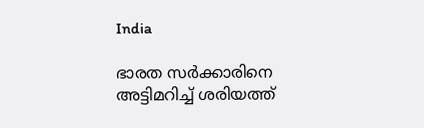India

ഭാരത സർക്കാരിനെ അട്ടിമറിച്ച് ശരിയത്ത്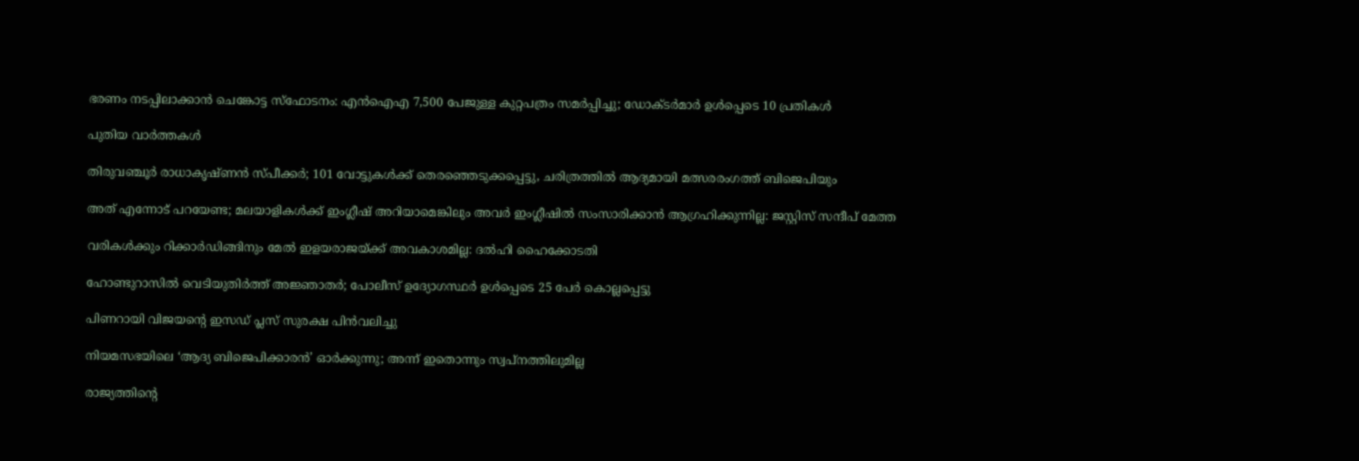ഭരണം നടപ്പിലാക്കാൻ ചെങ്കോട്ട സ്‌ഫോടനം: എൻഐഎ 7,500 പേജുള്ള കുറ്റപത്രം സമർപ്പിച്ചു; ഡോക്ടർമാർ ഉൾപ്പെടെ 10 പ്രതികൾ

പുതിയ വാര്‍ത്തകള്‍

തിരുവഞ്ചൂർ രാധാകൃഷ്ണൻ സ്പീക്കർ; 101 വോട്ടുകൾക്ക് തെരഞ്ഞെടുക്കപ്പെട്ടു, ചരിത്രത്തിൽ ആദ്യമായി മത്സരരംഗത്ത് ബിജെപിയും

അത് എന്നോട് പറയേണ്ട; മലയാളികള്‍ക്ക് ഇംഗ്ലീഷ് അറിയാമെങ്കിലും അവര്‍ ഇംഗ്ലീഷില്‍ സംസാരിക്കാന്‍ ആഗ്രഹിക്കുന്നില്ല: ജസ്റ്റിസ് സന്ദീപ് മേത്ത

വരികള്‍ക്കും റിക്കാര്‍ഡിങ്ങിനും മേല്‍ ഇളയരാജയ്‌ക്ക് അവകാശമില്ല: ദല്‍ഹി ഹൈക്കോടതി

ഹോണ്ടുറാസിൽ വെടിയുതിർത്ത് അജ്ഞാതർ; പോലീസ് ഉദ്യോഗസ്ഥർ ഉൾപ്പെടെ 25 പേർ കൊല്ലപ്പെട്ടു

പിണറായി വിജയന്റെ ഇസഡ് പ്ലസ് സുരക്ഷ പിന്‍വലിച്ചു

നിയമസഭയിലെ ‘ആദ്യ ബിജെപിക്കാരന്‍’ ഓര്‍ക്കുന്നു; അന്ന് ഇതൊന്നും സ്വപ്‌നത്തിലുമില്ല

രാജ്യത്തിന്റെ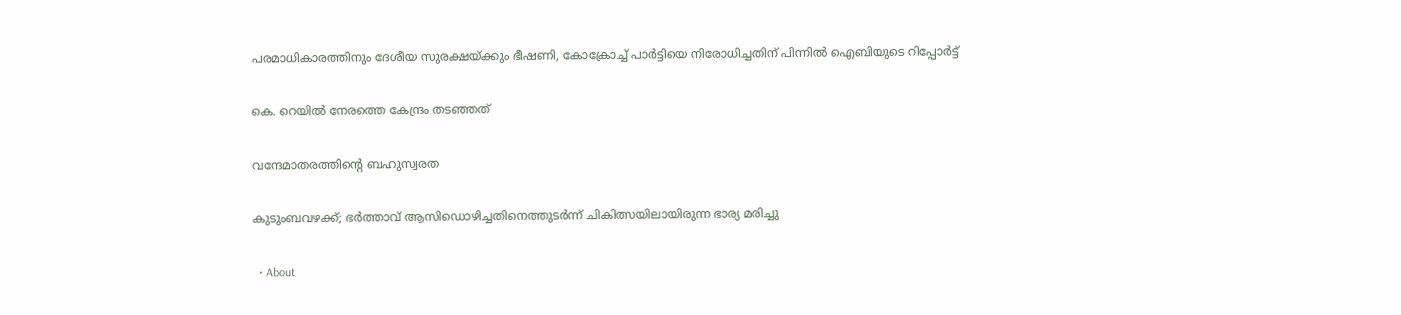പരമാധികാരത്തിനും ദേശീയ സുരക്ഷയ്‌ക്കും ഭീഷണി, കോക്രോച്ച് പാർട്ടിയെ നിരോധിച്ചതിന് പിന്നിൽ ഐബിയുടെ റിപ്പോർട്ട്

കെ. റെയില്‍ നേരത്തെ കേന്ദ്രം തടഞ്ഞത്

വന്ദേമാതരത്തിന്റെ ബഹുസ്വരത

കുടുംബവഴക്ക്; ഭർത്താവ് ആസിഡൊഴിച്ചതിനെത്തുടർന്ന് ചികിത്സയിലായിരുന്ന ഭാര്യ മരിച്ചു

  • About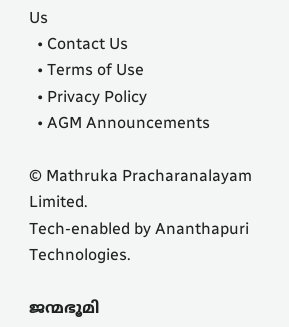Us
  • Contact Us
  • Terms of Use
  • Privacy Policy
  • AGM Announcements

© Mathruka Pracharanalayam Limited.
Tech-enabled by Ananthapuri Technologies.

ജന്മഭൂമി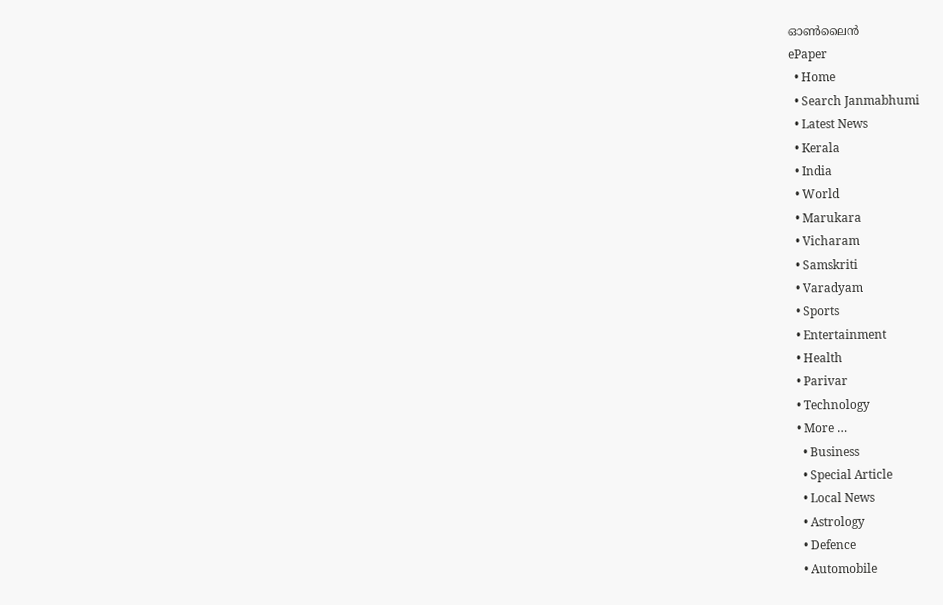ഓണ്‍ലൈന്‍
ePaper
  • Home
  • Search Janmabhumi
  • Latest News
  • Kerala
  • India
  • World
  • Marukara
  • Vicharam
  • Samskriti
  • Varadyam
  • Sports
  • Entertainment
  • Health
  • Parivar
  • Technology
  • More …
    • Business
    • Special Article
    • Local News
    • Astrology
    • Defence
    • Automobile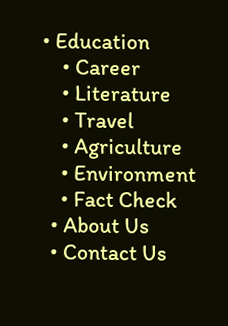• Education
    • Career
    • Literature
    • Travel
    • Agriculture
    • Environment
    • Fact Check
  • About Us
  • Contact Us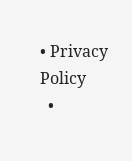• Privacy Policy
  •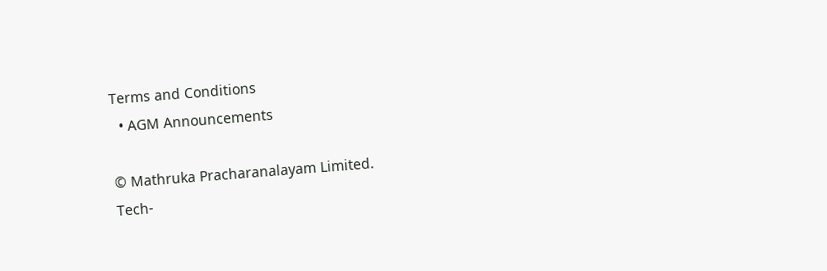Terms and Conditions
  • AGM Announcements

© Mathruka Pracharanalayam Limited.
Tech-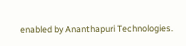enabled by Ananthapuri Technologies.